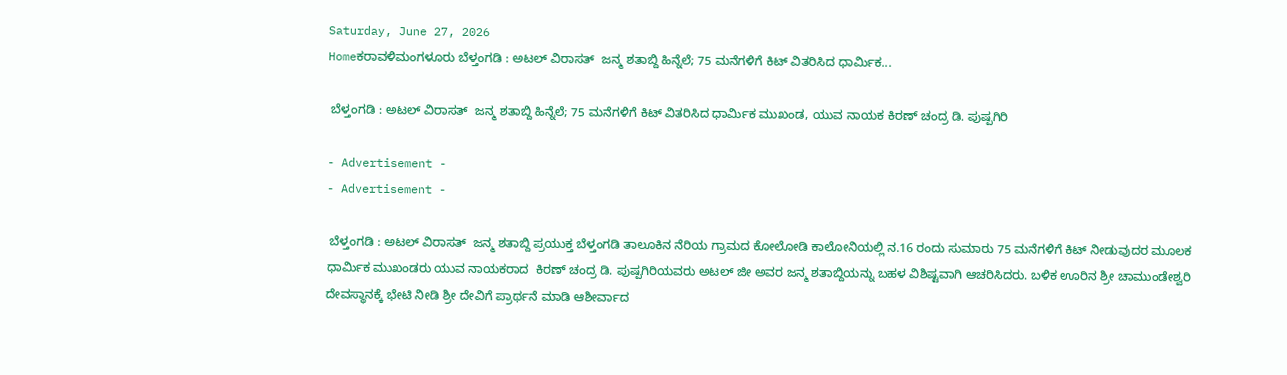Saturday, June 27, 2026
Homeಕರಾವಳಿಮಂಗಳೂರು ಬೆಳ್ತಂಗಡಿ : ಅಟಲ್ ವಿರಾಸತ್  ಜನ್ಮ ಶತಾಬ್ದಿ ಹಿನ್ನೆಲೆ; 75 ಮನೆಗಳಿಗೆ ಕಿಟ್ ವಿತರಿಸಿದ ಧಾರ್ಮಿಕ...

 ಬೆಳ್ತಂಗಡಿ : ಅಟಲ್ ವಿರಾಸತ್  ಜನ್ಮ ಶತಾಬ್ದಿ ಹಿನ್ನೆಲೆ; 75 ಮನೆಗಳಿಗೆ ಕಿಟ್ ವಿತರಿಸಿದ ಧಾರ್ಮಿಕ ಮುಖಂಡ, ಯುವ ನಾಯಕ ಕಿರಣ್ ಚಂದ್ರ ಡಿ. ಪುಷ್ಪಗಿರಿ

- Advertisement -
- Advertisement -

 ಬೆಳ್ತಂಗಡಿ : ಅಟಲ್ ವಿರಾಸತ್  ಜನ್ಮ ಶತಾಬ್ದಿ ಪ್ರಯುಕ್ತ ಬೆಳ್ತಂಗಡಿ ತಾಲೂಕಿನ ನೆರಿಯ ಗ್ರಾಮದ ಕೋಲೋಡಿ ಕಾಲೋನಿಯಲ್ಲಿ ನ.16 ರಂದು ಸುಮಾರು 75 ಮನೆಗಳಿಗೆ ಕಿಟ್ ನೀಡುವುದರ ಮೂಲಕ ಧಾರ್ಮಿಕ ಮುಖಂಡರು ಯುವ ನಾಯಕರಾದ  ಕಿರಣ್ ಚಂದ್ರ ಡಿ. ಪುಷ್ಪಗಿರಿಯವರು ಅಟಲ್ ಜೀ ಅವರ ಜನ್ಮ ಶತಾಬ್ದಿಯನ್ನು ಬಹಳ ವಿಶಿಷ್ಟವಾಗಿ ಆಚರಿಸಿದರು. ಬಳಿಕ ಊರಿನ ಶ್ರೀ ಚಾಮುಂಡೇಶ್ವರಿ ದೇವಸ್ಥಾನಕ್ಕೆ ಭೇಟಿ ನೀಡಿ ಶ್ರೀ ದೇವಿಗೆ ಪ್ರಾರ್ಥನೆ ಮಾಡಿ ಆಶೀರ್ವಾದ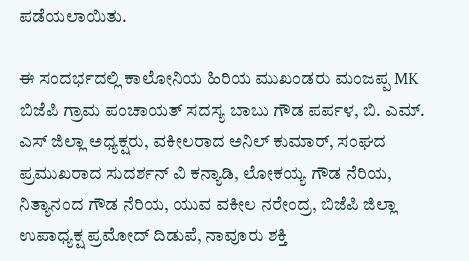ಪಡೆಯಲಾಯಿತು.

ಈ ಸಂದರ್ಭದಲ್ಲಿ ಕಾಲೋನಿಯ ಹಿರಿಯ ಮುಖಂಡರು ಮಂಜಪ್ಪ MK ಬಿಜೆಪಿ ಗ್ರಾಮ ಪಂಚಾಯತ್ ಸದಸ್ಯ ಬಾಬು ಗೌಡ ಪರ್ಪಳ, ಬಿ. ಎಮ್. ಎಸ್ ಜಿಲ್ಲಾ ಅಧ್ಯಕ್ಷರು, ವಕೀಲರಾದ ಅನಿಲ್ ಕುಮಾರ್, ಸಂಘದ ಪ್ರಮುಖರಾದ ಸುದರ್ಶನ್ ವಿ ಕನ್ಯಾಡಿ, ಲೋಕಯ್ಯ ಗೌಡ ನೆರಿಯ, ನಿತ್ಯಾನಂದ ಗೌಡ ನೆರಿಯ, ಯುವ ವಕೀಲ ನರೇಂದ್ರ, ಬಿಜೆಪಿ ಜಿಲ್ಲಾ ಉಪಾಧ್ಯಕ್ಷ ಪ್ರಮೋದ್ ದಿಡುಪೆ, ನಾವೂರು ಶಕ್ತಿ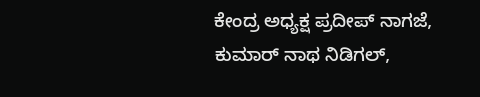ಕೇಂದ್ರ ಅಧ್ಯಕ್ಷ ಪ್ರದೀಪ್ ನಾಗಜೆ, ಕುಮಾರ್ ನಾಥ ನಿಡಿಗಲ್,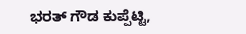ಭರತ್ ಗೌಡ ಕುಪ್ಪೆಟ್ಟಿ,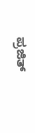ಪ್ರಜಿತ್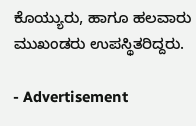ಕೊಯ್ಯುರು, ಹಾಗೂ ಹಲವಾರು ಮುಖಂಡರು ಉಪಸ್ಥಿತರಿದ್ದರು.

- Advertisement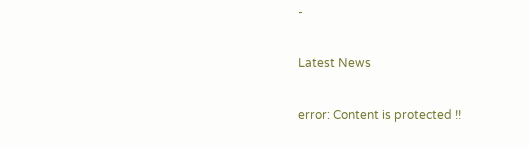-

Latest News

error: Content is protected !!